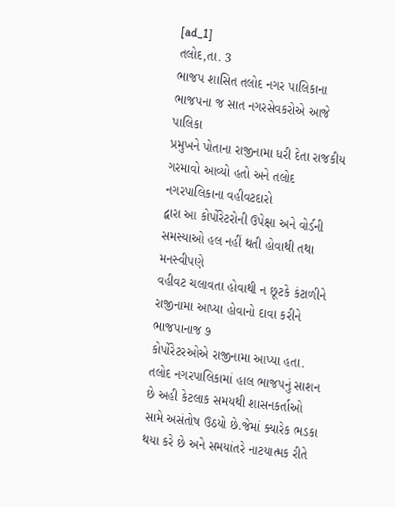[ad_1]
તલોદ,તા. 3
ભાજપ શાસિત તલોદ નગર પાલિકાના ભાજપના જ સાત નગરસેવકરોએ આજે પાલિકા
પ્રમુખને પોતાના રાજીનામા ધરી દેતા રાજકીય ગરમાવો આવ્યો હતો અને તલોદ નગરપાલિકાના વહીવટદારો
દ્વારા આ કોર્પોરેટરોની ઉપેક્ષા અને વોર્ડની સમસ્યાઓ હલ નહીં થતી હોવાથી તથા મનસ્વીપણે
વહીવટ ચલાવતા હોવાથી ન છૂટકે કંટાળીને રાજીનામા આપ્યા હોવાનો દાવા કરીને ભાજપાનાજ ૭
કોર્પોરેટરઓએ રાજીનામા આપ્યા હતા.
તલોદ નગરપાલિકામાં હાલ ભાજપનું સાશન છે અહી કેટલાક સમયથી શાસનકર્તાઓ
સામે અસંતોષ ઉઠયો છે.જેમાં ક્યારેક ભડકા થયા કરે છે અને સમયાંતરે નાટયાત્મક રીતે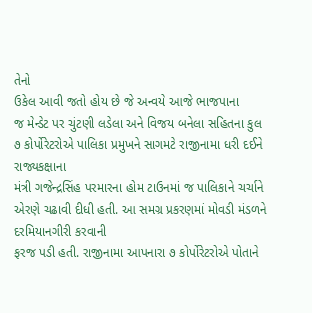તેનો
ઉકેલ આવી જતો હોય છે જે અન્વયે આજે ભાજપાના
જ મેન્ડેટ પર ચુંટણી લડેલા અને વિજય બનેલા સહિતના કુલ ૭ કોર્પોરેટરોએ પાલિકા પ્રમુખને સાગમટે રાજીનામા ધરી દઈને રાજ્યકક્ષાના
મંત્રી ગજેન્દ્રસિંહ પરમારના હોમ ટાઉનમાં જ પાલિકાને ચર્ચાને એરણે ચઢાવી દીધી હતી. આ સમગ્ર પ્રકરણમાં મોવડી મંડળને દરમિયાનગીરી કરવાની
ફરજ પડી હતી. રાજીનામા આપનારા ૭ કોર્પોરેટરોએ પોતાને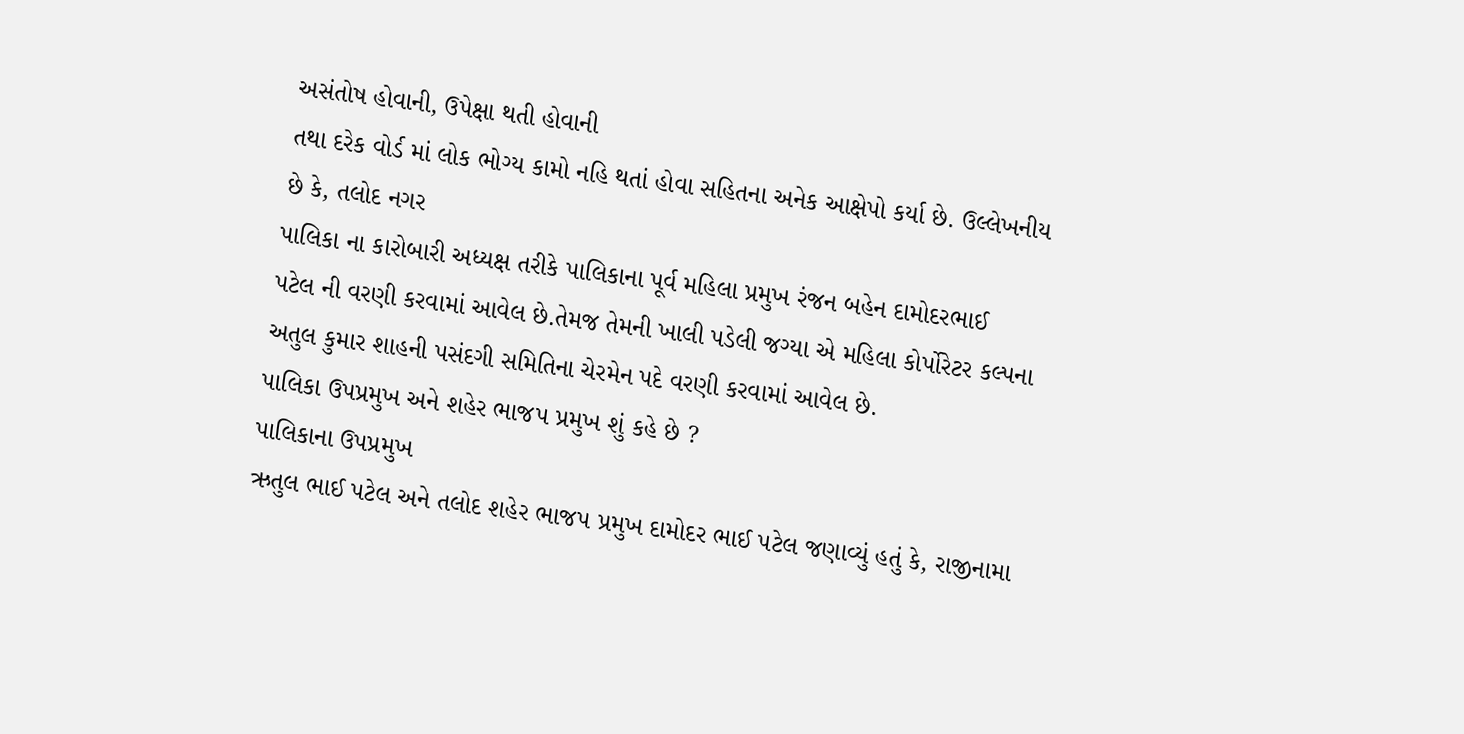અસંતોષ હોવાની, ઉપેક્ષા થતી હોવાની
તથા દરેક વોર્ડ માં લોક ભોગ્ય કામો નહિ થતાં હોવા સહિતના અનેક આક્ષેપો કર્યા છે. ઉલ્લેખનીય
છે કે, તલોદ નગર
પાલિકા ના કારોબારી અધ્યક્ષ તરીકે પાલિકાના પૂર્વ મહિલા પ્રમુખ રંજન બહેન દામોદરભાઈ
પટેલ ની વરણી કરવામાં આવેલ છે.તેમજ તેમની ખાલી પડેલી જગ્યા એ મહિલા કોર્પોરેટર કલ્પના
અતુલ કુમાર શાહની પસંદગી સમિતિના ચેરમેન પદે વરણી કરવામાં આવેલ છે.
પાલિકા ઉપપ્રમુખ અને શહેર ભાજપ પ્રમુખ શું કહે છે ?
પાલિકાના ઉપપ્રમુખ
ઋતુલ ભાઈ પટેલ અને તલોદ શહેર ભાજપ પ્રમુખ દામોદર ભાઈ પટેલ જણાવ્યું હતું કે, રાજીનામા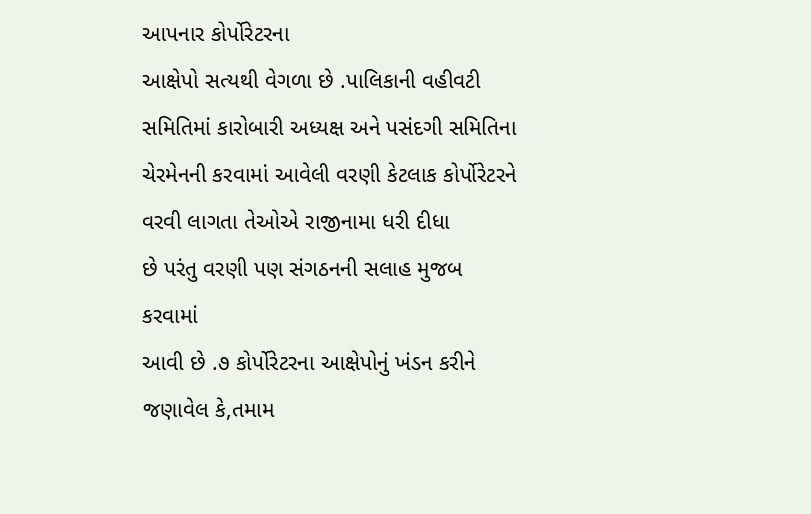આપનાર કોર્પોરેટરના
આક્ષેપો સત્યથી વેગળા છે .પાલિકાની વહીવટી સમિતિમાં કારોબારી અધ્યક્ષ અને પસંદગી સમિતિના
ચેરમેનની કરવામાં આવેલી વરણી કેટલાક કોર્પોરેટરને વરવી લાગતા તેઓએ રાજીનામા ધરી દીધા
છે પરંતુ વરણી પણ સંગઠનની સલાહ મુજબ કરવામાં
આવી છે .૭ કોર્પોરેટરના આક્ષેપોનું ખંડન કરીને જણાવેલ કે,તમામ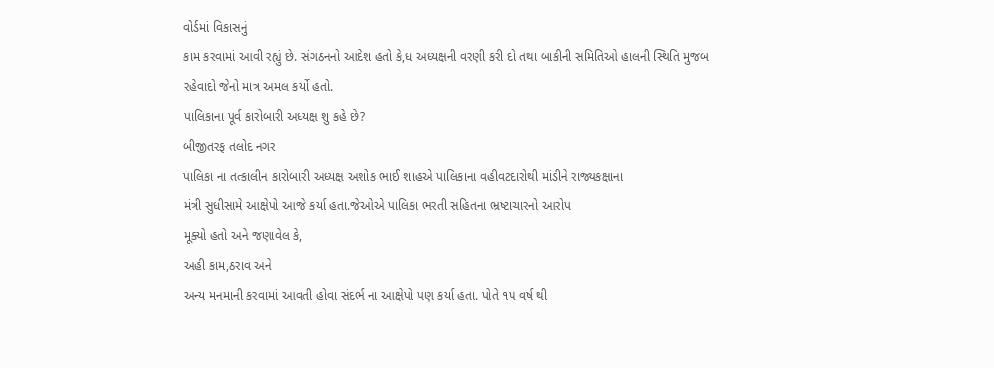વોર્ડમાં વિકાસનું
કામ કરવામાં આવી રહ્યું છે. સંગઠનનો આદેશ હતો કે,ધ અધ્યક્ષની વરણી કરી દો તથા બાકીની સમિતિઓ હાલની સ્થિતિ મુજબ
રહેવાદો જેનો માત્ર અમલ કર્યો હતો.
પાલિકાના પૂર્વ કારોબારી અધ્યક્ષ શુ કહે છે?
બીજીતરફ તલોદ નગર
પાલિકા ના તત્કાલીન કારોબારી અધ્યક્ષ અશોક ભાઈ શાહએ પાલિકાના વહીવટદારોથી માંડીને રાજ્યકક્ષાના
મંત્રી સુધીસામે આક્ષેપો આજે કર્યા હતા.જેઓએ પાલિકા ભરતી સહિતના ભ્રષ્ટાચારનો આરોપ
મૂક્યો હતો અને જણાવેલ કે,
અહી કામ,ઠરાવ અને
અન્ય મનમાની કરવામાં આવતી હોવા સંદર્ભ ના આક્ષેપો પણ કર્યા હતા. પોતે ૧૫ વર્ષ થી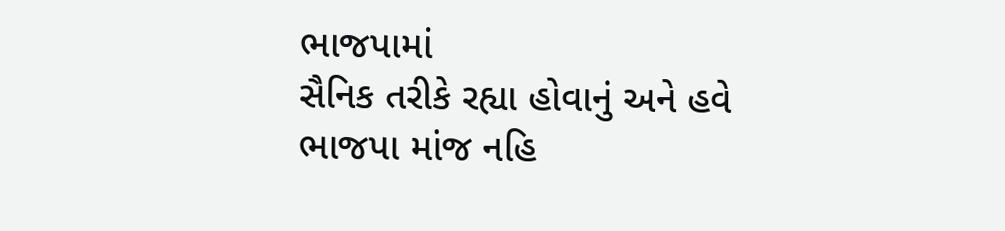ભાજપામાં
સૈનિક તરીકે રહ્યા હોવાનું અને હવે ભાજપા માંજ નહિ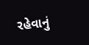રહેવાનું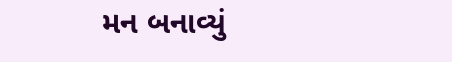મન બનાવ્યું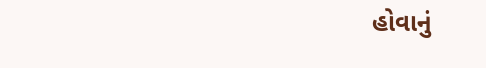હોવાનું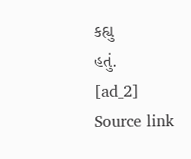કહ્યુ
હતું.
[ad_2]
Source link